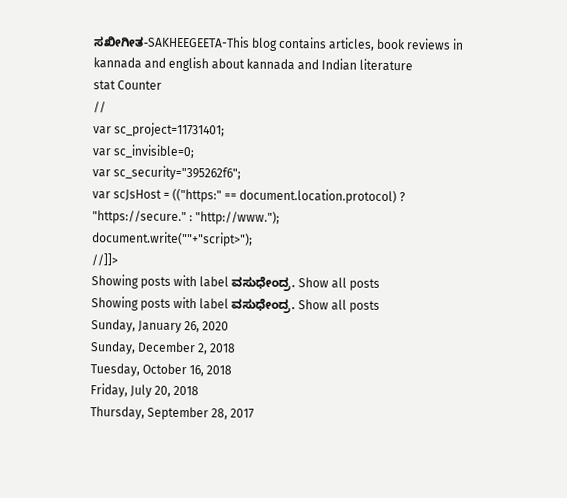ಸಖೀಗೀತ-SAKHEEGEETA-This blog contains articles, book reviews in kannada and english about kannada and Indian literature
stat Counter
//
var sc_project=11731401;
var sc_invisible=0;
var sc_security="395262f6";
var scJsHost = (("https:" == document.location.protocol) ? "https://secure." : "http://www.");
document.write(""+"script>");
//]]>
Showing posts with label ವಸುಧೇಂದ್ರ. Show all posts
Showing posts with label ವಸುಧೇಂದ್ರ. Show all posts
Sunday, January 26, 2020
Sunday, December 2, 2018
Tuesday, October 16, 2018
Friday, July 20, 2018
Thursday, September 28, 2017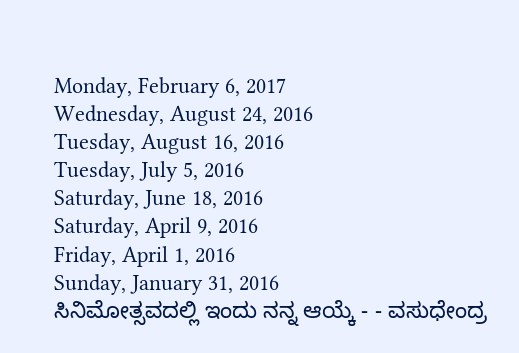Monday, February 6, 2017
Wednesday, August 24, 2016
Tuesday, August 16, 2016
Tuesday, July 5, 2016
Saturday, June 18, 2016
Saturday, April 9, 2016
Friday, April 1, 2016
Sunday, January 31, 2016
ಸಿನಿಮೋತ್ಸವದಲ್ಲಿ ಇಂದು ನನ್ನ ಆಯ್ಕೆ - - ವಸುಧೇಂದ್ರ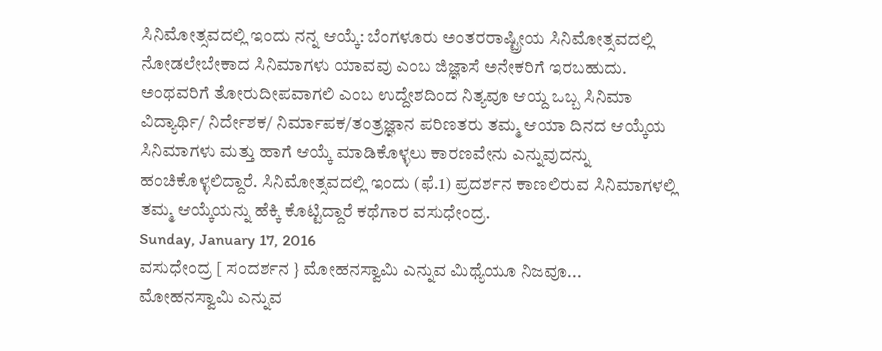ಸಿನಿಮೋತ್ಸವದಲ್ಲಿ ಇಂದು ನನ್ನ ಆಯ್ಕೆ: ಬೆಂಗಳೂರು ಅಂತರರಾಷ್ಟ್ರೀಯ ಸಿನಿಮೋತ್ಸವದಲ್ಲಿ ನೋಡಲೇಬೇಕಾದ ಸಿನಿಮಾಗಳು ಯಾವವು ಎಂಬ ಜಿಜ್ಞಾಸೆ ಅನೇಕರಿಗೆ ಇರಬಹುದು. ಅಂಥವರಿಗೆ ತೋರುದೀಪವಾಗಲಿ ಎಂಬ ಉದ್ದೇಶದಿಂದ ನಿತ್ಯವೂ ಆಯ್ದ ಒಬ್ಬ ಸಿನಿಮಾ ವಿದ್ಯಾರ್ಥಿ/ ನಿರ್ದೇಶಕ/ ನಿರ್ಮಾಪಕ/ತಂತ್ರಜ್ಞಾನ ಪರಿಣತರು ತಮ್ಮ ಆಯಾ ದಿನದ ಆಯ್ಕೆಯ ಸಿನಿಮಾಗಳು ಮತ್ತು ಹಾಗೆ ಆಯ್ಕೆ ಮಾಡಿಕೊಳ್ಳಲು ಕಾರಣವೇನು ಎನ್ನುವುದನ್ನು ಹಂಚಿಕೊಳ್ಳಲಿದ್ದಾರೆ. ಸಿನಿಮೋತ್ಸವದಲ್ಲಿ ಇಂದು (ಫೆ.1) ಪ್ರದರ್ಶನ ಕಾಣಲಿರುವ ಸಿನಿಮಾಗಳಲ್ಲಿ ತಮ್ಮ ಆಯ್ಕೆಯನ್ನು ಹೆಕ್ಕಿ ಕೊಟ್ಟಿದ್ದಾರೆ ಕಥೆಗಾರ ವಸುಧೇಂದ್ರ.
Sunday, January 17, 2016
ವಸುಧೇಂದ್ರ [ ಸಂದರ್ಶನ } ಮೋಹನಸ್ವಾಮಿ ಎನ್ನುವ ಮಿಥ್ಯೆಯೂ ನಿಜವೂ...
ಮೋಹನಸ್ವಾಮಿ ಎನ್ನುವ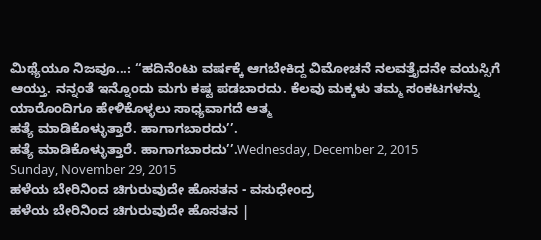ಮಿಥ್ಯೆಯೂ ನಿಜವೂ...: ‘‘ಹದಿನೆಂಟು ವರ್ಷಕ್ಕೆ ಆಗಬೇಕಿದ್ದ ವಿಮೋಚನೆ ನಲವತ್ತೈದನೇ ವಯಸ್ಸಿಗೆ ಆಯ್ತು. ನನ್ನಂತೆ ಇನ್ನೊಂದು ಮಗು ಕಷ್ಟ ಪಡಬಾರದು. ಕೆಲವು ಮಕ್ಕಳು ತಮ್ಮ ಸಂಕಟಗಳನ್ನು ಯಾರೊಂದಿಗೂ ಹೇಳಿಕೊಳ್ಳಲು ಸಾಧ್ಯವಾಗದೆ ಆತ್ಮ
ಹತ್ಯೆ ಮಾಡಿಕೊಳ್ಳುತ್ತಾರೆ. ಹಾಗಾಗಬಾರದು’’.
ಹತ್ಯೆ ಮಾಡಿಕೊಳ್ಳುತ್ತಾರೆ. ಹಾಗಾಗಬಾರದು’’.Wednesday, December 2, 2015
Sunday, November 29, 2015
ಹಳೆಯ ಬೇರಿನಿಂದ ಚಿಗುರುವುದೇ ಹೊಸತನ - ವಸುಧೇಂದ್ರ
ಹಳೆಯ ಬೇರಿನಿಂದ ಚಿಗುರುವುದೇ ಹೊಸತನ |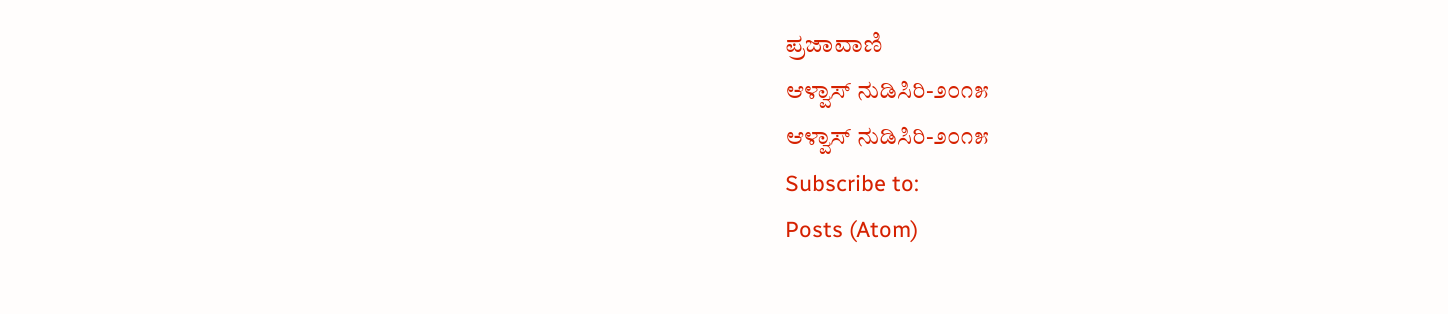ಪ್ರಜಾವಾಣಿ
ಆಳ್ವಾಸ್ ನುಡಿಸಿರಿ-೨೦೧೫
ಆಳ್ವಾಸ್ ನುಡಿಸಿರಿ-೨೦೧೫
Subscribe to:
Posts (Atom)